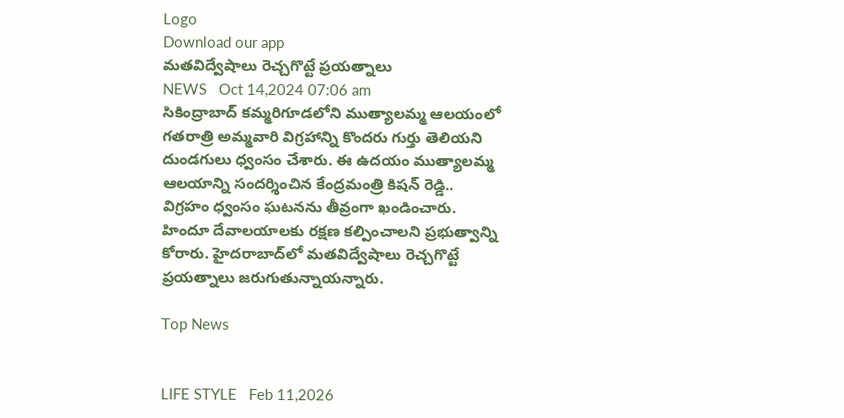Logo
Download our app
మతవిద్వేషాలు రెచ్చగొట్టే ప్రయత్నాలు
NEWS   Oct 14,2024 07:06 am
సికింద్రాబాద్ కమ్మరిగూడలోని ముత్యాలమ్మ ఆలయంలో గతరాత్రి అమ్మవారి విగ్రహాన్ని కొందరు గుర్తు తెలియని దుండగులు ధ్వంసం చేశారు. ఈ ఉదయం ముత్యాలమ్మ ఆలయాన్ని సందర్శించిన కేంద్రమంత్రి కిషన్ రెడ్డి.. విగ్రహం ధ్వంసం ఘటనను తీవ్రంగా ఖండించారు. హిందూ దేవాలయాలకు రక్షణ కల్పించాలని ప్రభుత్వాన్ని కోరారు. హైదరాబాద్‌లో మతవిద్వేషాలు రెచ్చగొట్టే ప్రయత్నాలు జరుగుతున్నాయన్నారు.

Top News


LIFE STYLE   Feb 11,2026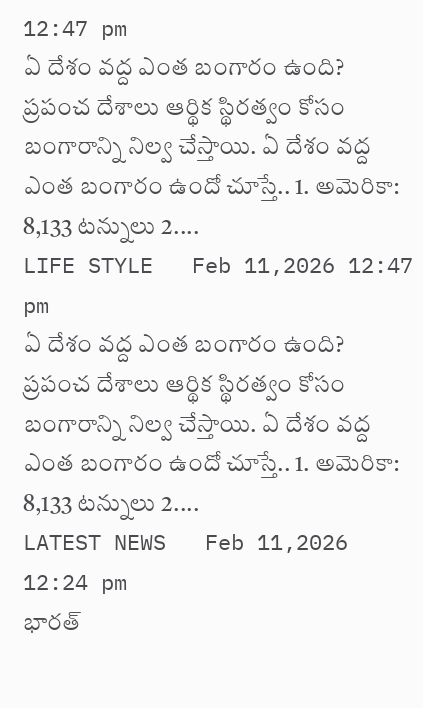12:47 pm
ఏ దేశం వ‌ద్ద ఎంత బంగారం ఉంది?
ప్రపంచ దేశాలు ఆర్థిక స్థిరత్వం కోసం బంగారాన్ని నిల్వ చేస్తాయి. ఏ దేశం వ‌ద్ద ఎంత బంగారం ఉందో చూస్తే.. 1. అమెరికా: 8,133 టన్నులు 2....
LIFE STYLE   Feb 11,2026 12:47 pm
ఏ దేశం వ‌ద్ద ఎంత బంగారం ఉంది?
ప్రపంచ దేశాలు ఆర్థిక స్థిరత్వం కోసం బంగారాన్ని నిల్వ చేస్తాయి. ఏ దేశం వ‌ద్ద ఎంత బంగారం ఉందో చూస్తే.. 1. అమెరికా: 8,133 టన్నులు 2....
LATEST NEWS   Feb 11,2026 12:24 pm
భార‌త్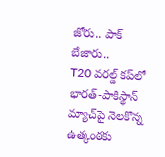జోరు.. పాక్ బేజారు..
T20 వరల్డ్ కప్‌లో భారత్-పాకిస్థాన్ మ్యాచ్‌పై నెలకొన్న ఉత్కంఠకు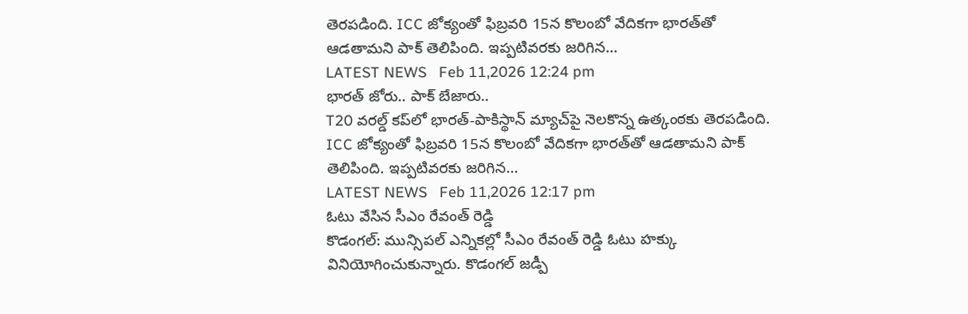తెరపడింది. ICC జోక్యంతో ఫిబ్రవరి 15న కొలంబో వేదికగా భారత్‌తో ఆడతామని పాక్ తెలిపింది. ఇప్పటివరకు జరిగిన...
LATEST NEWS   Feb 11,2026 12:24 pm
భార‌త్ జోరు.. పాక్ బేజారు..
T20 వరల్డ్ కప్‌లో భారత్-పాకిస్థాన్ మ్యాచ్‌పై నెలకొన్న ఉత్కంఠకు తెరపడింది. ICC జోక్యంతో ఫిబ్రవరి 15న కొలంబో వేదికగా భారత్‌తో ఆడతామని పాక్ తెలిపింది. ఇప్పటివరకు జరిగిన...
LATEST NEWS   Feb 11,2026 12:17 pm
ఓటు వేసిన సీఎం రేవంత్ రెడ్డి
కొడంగల్‌: మున్సిపల్‌ ఎన్నికల్లో సీఎం రేవంత్ రెడ్డి ఓటు హక్కు వినియోగించుకున్నారు. కొడంగల్‌ జడ్పీ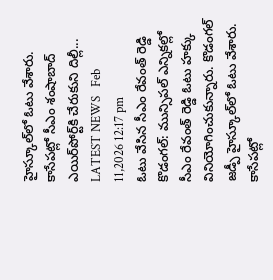హైస్కూల్‌లో ఓటు వేశారు. కాసేపట్లో సీఎం శంషాబాద్‌ ఎయిర్‌పోర్ట్‌కి చేరుకుని దిల్లీ...
LATEST NEWS   Feb 11,2026 12:17 pm
ఓటు వేసిన సీఎం రేవంత్ రెడ్డి
కొడంగల్‌: మున్సిపల్‌ ఎన్నికల్లో సీఎం రేవంత్ రెడ్డి ఓటు హక్కు వినియోగించుకున్నారు. కొడంగల్‌ జడ్పీ హైస్కూల్‌లో ఓటు వేశారు. కాసేపట్లో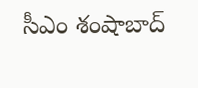సీఎం శంషాబాద్‌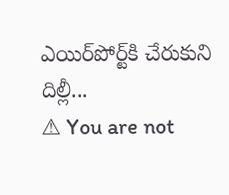ఎయిర్‌పోర్ట్‌కి చేరుకుని దిల్లీ...
⚠ You are not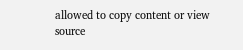allowed to copy content or view source